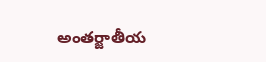అంతర్జాతీయ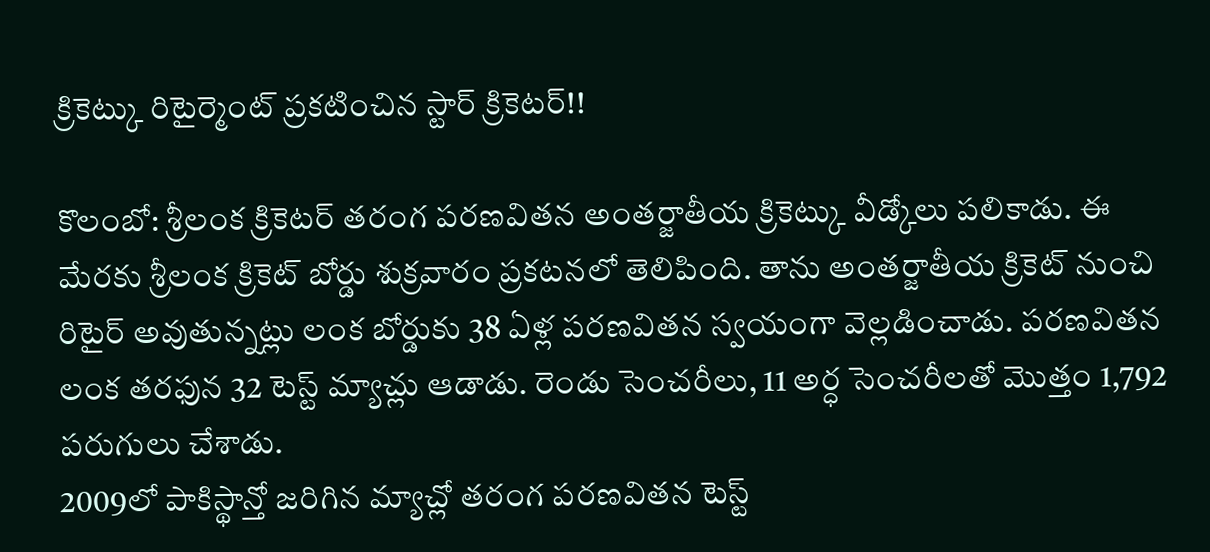క్రికెట్కు రిటైర్మెంట్ ప్రకటించిన స్టార్ క్రికెటర్!!

కొలంబో: శ్రీలంక క్రికెటర్ తరంగ పరణవితన అంతర్జాతీయ క్రికెట్కు వీడ్కోలు పలికాడు. ఈ మేరకు శ్రీలంక క్రికెట్ బోర్డు శుక్రవారం ప్రకటనలో తెలిపింది. తాను అంతర్జాతీయ క్రికెట్ నుంచి రిటైర్ అవుతున్నట్లు లంక బోర్డుకు 38 ఏళ్ల పరణవితన స్వయంగా వెల్లడించాడు. పరణవితన లంక తరఫున 32 టెస్ట్ మ్యాచ్లు ఆడాడు. రెండు సెంచరీలు, 11 అర్ధ సెంచరీలతో మొత్తం 1,792 పరుగులు చేశాడు.
2009లో పాకిస్థాన్తో జరిగిన మ్యాచ్లో తరంగ పరణవితన టెస్ట్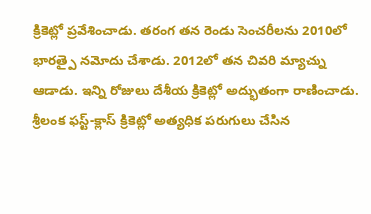క్రికెట్లో ప్రవేశించాడు. తరంగ తన రెండు సెంచరీలను 2010లో భారత్పై నమోదు చేశాడు. 2012లో తన చివరి మ్యాచ్ను ఆడాడు. ఇన్ని రోజులు దేశీయ క్రికెట్లో అద్భుతంగా రాణించాడు. శ్రీలంక ఫస్ట్-క్లాస్ క్రికెట్లో అత్యధిక పరుగులు చేసిన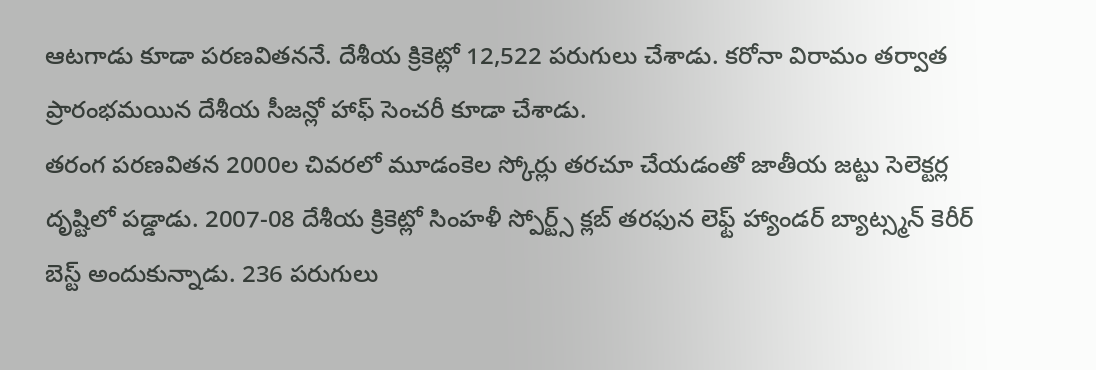ఆటగాడు కూడా పరణవితననే. దేశీయ క్రికెట్లో 12,522 పరుగులు చేశాడు. కరోనా విరామం తర్వాత ప్రారంభమయిన దేశీయ సీజన్లో హాఫ్ సెంచరీ కూడా చేశాడు.
తరంగ పరణవితన 2000ల చివరలో మూడంకెల స్కోర్లు తరచూ చేయడంతో జాతీయ జట్టు సెలెక్టర్ల దృష్టిలో పడ్డాడు. 2007-08 దేశీయ క్రికెట్లో సింహళీ స్పోర్ట్స్ క్లబ్ తరఫున లెఫ్ట్ హ్యాండర్ బ్యాట్స్మన్ కెరీర్ బెస్ట్ అందుకున్నాడు. 236 పరుగులు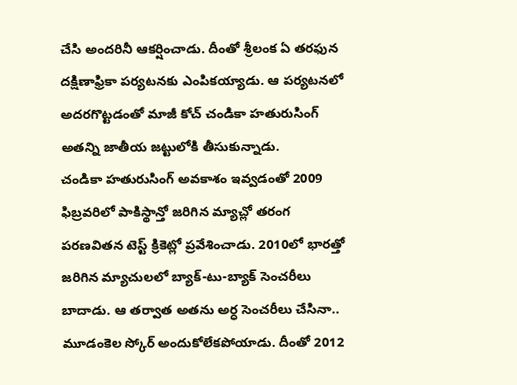చేసి అందరినీ ఆకర్షించాడు. దీంతో శ్రీలంక ఏ తరఫున దక్షిణాఫ్రికా పర్యటనకు ఎంపికయ్యాడు. ఆ పర్యటనలో అదరగొట్టడంతో మాజీ కోచ్ చండికా హతురుసింగ్ అతన్ని జాతీయ జట్టులోకి తీసుకున్నాడు.
చండికా హతురుసింగ్ అవకాశం ఇవ్వడంతో 2009 ఫిబ్రవరిలో పాకిస్థాన్తో జరిగిన మ్యాచ్లో తరంగ పరణవితన టెస్ట్ క్రికెట్లో ప్రవేశించాడు. 2010లో భారత్తో జరిగిన మ్యాచులలో బ్యాక్-టు-బ్యాక్ సెంచరీలు బాదాడు. ఆ తర్వాత అతను అర్ధ సెంచరీలు చేసినా.. మూడంకెల స్కోర్ అందుకోలేకపోయాడు. దీంతో 2012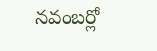నవంబర్లో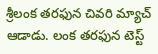శ్రీలంక తరఫున చివరి మ్యాచ్ ఆడాడు. లంక తరఫున టెస్ట్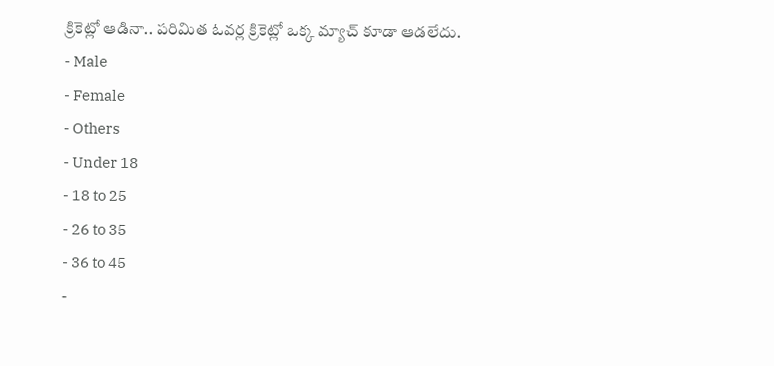క్రికెట్లో ఆడినా.. పరిమిత ఓవర్ల క్రికెట్లో ఒక్క మ్యాచ్ కూడా ఆడలేదు.
- Male
- Female
- Others
- Under 18
- 18 to 25
- 26 to 35
- 36 to 45
-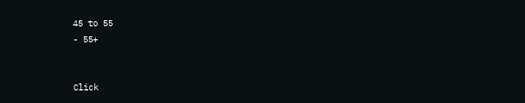45 to 55
- 55+


Click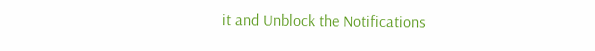it and Unblock the Notifications